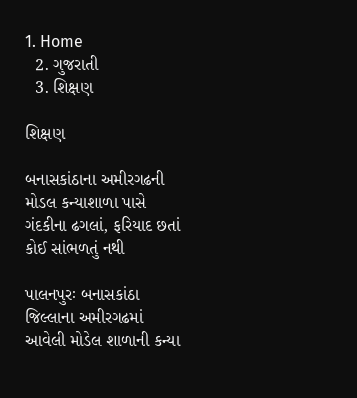1. Home
  2. ગુજરાતી
  3. શિક્ષણ

શિક્ષણ

બનાસકાંઠાના અમીરગઢની મોડલ કન્યાશાળા પાસે ગંદકીના ઢગલાં, ફરિયાદ છતાં કોઈ સાંભળતું નથી

પાલનપુરઃ બનાસકાંઠા જિલ્લાના અમીરગઢમાં  આવેલી મોડેલ શાળાની કન્યા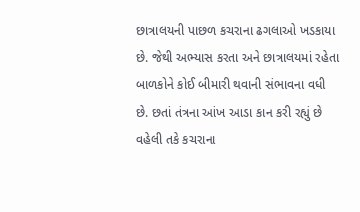છાત્રાલયની પાછળ કચરાના ઢગલાઓ ખડકાયા છે. જેથી અભ્યાસ કરતા અને છાત્રાલયમાં રહેતા બાળકોને કોઈ બીમારી થવાની સંભાવના વધી છે. છતાં તંત્રના આંખ આડા કાન કરી રહ્યું છે વહેલી તકે કચરાના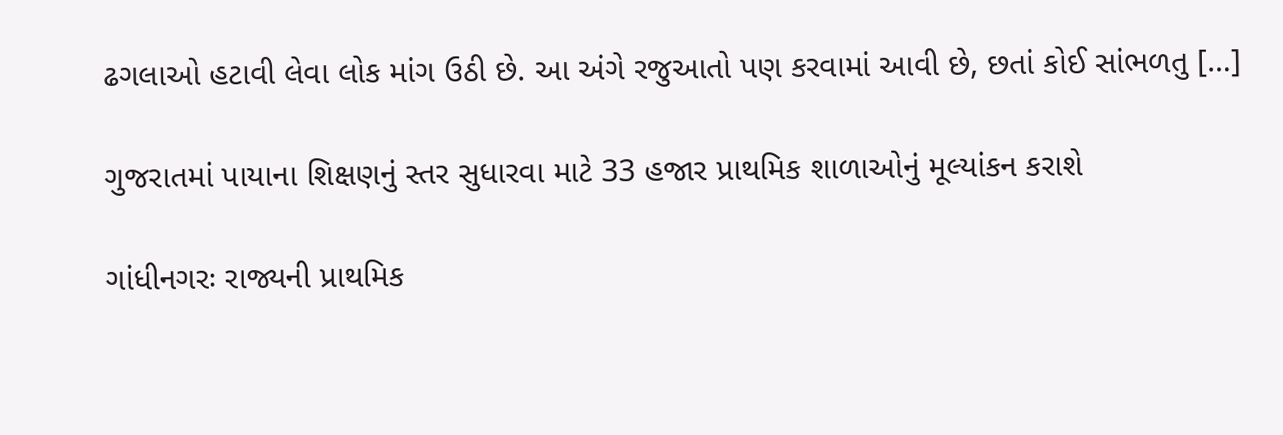ઢગલાઓ હટાવી લેવા લોક માંગ ઉઠી છે. આ અંગે રજુઆતો પણ કરવામાં આવી છે, છતાં કોઈ સાંભળતુ […]

ગુજરાતમાં પાયાના શિક્ષણનું સ્તર સુધારવા માટે 33 હજાર પ્રાથમિક શાળાઓનું મૂલ્યાંકન કરાશે

ગાંધીનગરઃ રાજ્યની પ્રાથમિક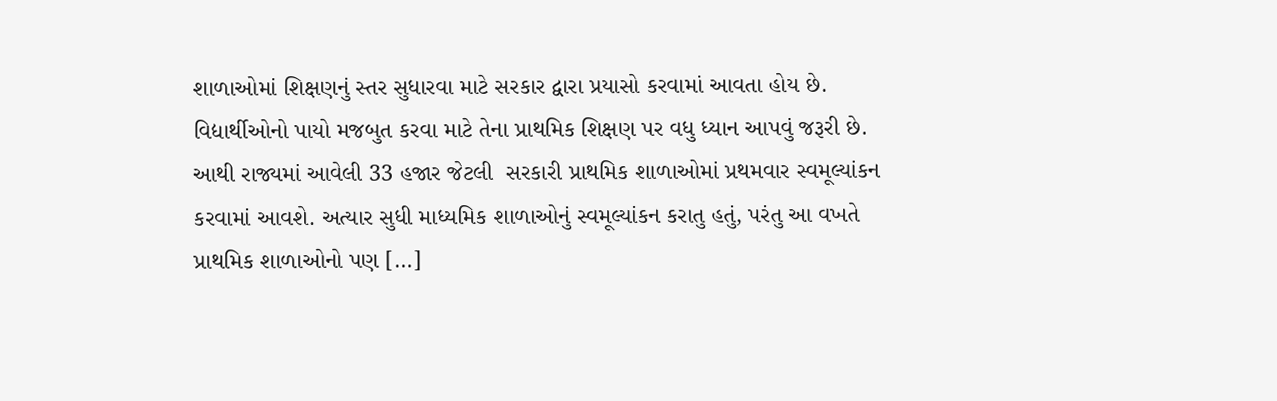શાળાઓમાં શિક્ષણનું સ્તર સુધારવા માટે સરકાર દ્વારા પ્રયાસો કરવામાં આવતા હોય છે. વિદ્યાર્થીઓનો પાયો મજબુત કરવા માટે તેના પ્રાથમિક શિક્ષણ પર વધુ ધ્યાન આપવું જરૂરી છે. આથી રાજ્યમાં આવેલી 33 હજાર જેટલી  સરકારી પ્રાથમિક શાળાઓમાં પ્રથમવાર સ્વમૂલ્યાંકન કરવામાં આવશે. અત્યાર સુધી માધ્યમિક શાળાઓનું સ્વમૂલ્યાંકન કરાતુ હતું, પરંતુ આ વખતે પ્રાથમિક શાળાઓનો પણ […]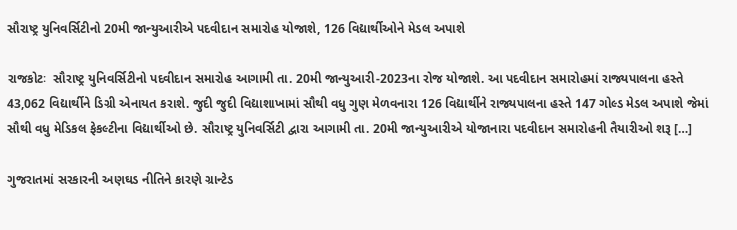સૌરાષ્ટ્ર યુનિવર્સિટીનો 20મી જાન્યુઆરીએ પદવીદાન સમારોહ યોજાશે, 126 વિદ્યાર્થીઓને મેડલ અપાશે

રાજકોટઃ  સૌરાષ્ટ્ર યુનિવર્સિટીનો પદવીદાન સમારોહ આગામી તા. 20મી જાન્યુઆરી-2023ના રોજ યોજાશે. આ પદવીદાન સમારોહમાં રાજ્યપાલના હસ્તે 43,062 વિદ્યાર્થીને ડિગ્રી એનાયત કરાશે. જુદી જુદી વિદ્યાશાખામાં સૌથી વધુ ગુણ મેળવનારા 126 વિદ્યાર્થીને રાજ્યપાલના હસ્તે 147 ગોલ્ડ મેડલ અપાશે જેમાં સૌથી વધુ મેડિકલ ફેકલ્ટીના વિદ્યાર્થીઓ છે. સૌરાષ્ટ્ર યુનિવર્સિટી દ્વારા આગામી તા. 20મી જાન્યુઆરીએ યોજાનારા પદવીદાન સમારોહની તૈયારીઓ શરૂ […]

ગુજરાતમાં સરકારની અણઘડ નીતિને કારણે ગ્રાન્ટેડ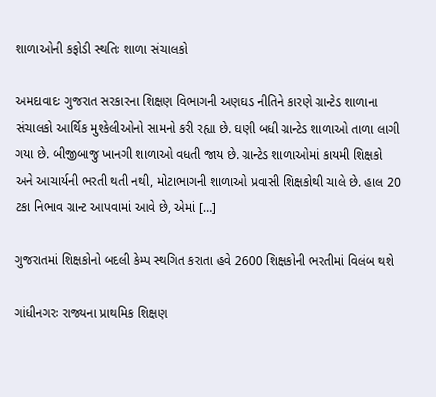શાળાઓની કફોડી સ્થતિઃ શાળા સંચાલકો

અમદાવાદઃ ગુજરાત સરકારના શિક્ષણ વિભાગની અણઘડ નીતિને કારણે ગ્રાન્ટેડ શાળાના સંચાલકો આર્થિક મુશ્કેલીઓનો સામનો કરી રહ્યા છે. ઘણી બધી ગ્રાન્ટેડ શાળાઓ તાળા લાગી ગયા છે. બીજીબાજુ ખાનગી શાળાઓ વધતી જાય છે. ગ્રાન્ટેડ શાળાઓમાં કાયમી શિક્ષકો અને આચાર્યની ભરતી થતી નથી, મોટાભાગની શાળાઓ પ્રવાસી શિક્ષકોથી ચાલે છે. હાલ 20 ટકા નિભાવ ગ્રાન્ટ આપવામાં આવે છે, એમાં […]

ગુજરાતમાં શિક્ષકોનો બદલી કેમ્પ સ્થગિત કરાતા હવે 2600 શિક્ષકોની ભરતીમાં વિલંબ થશે

ગાંધીનગરઃ રાજ્યના પ્રાથમિક શિક્ષણ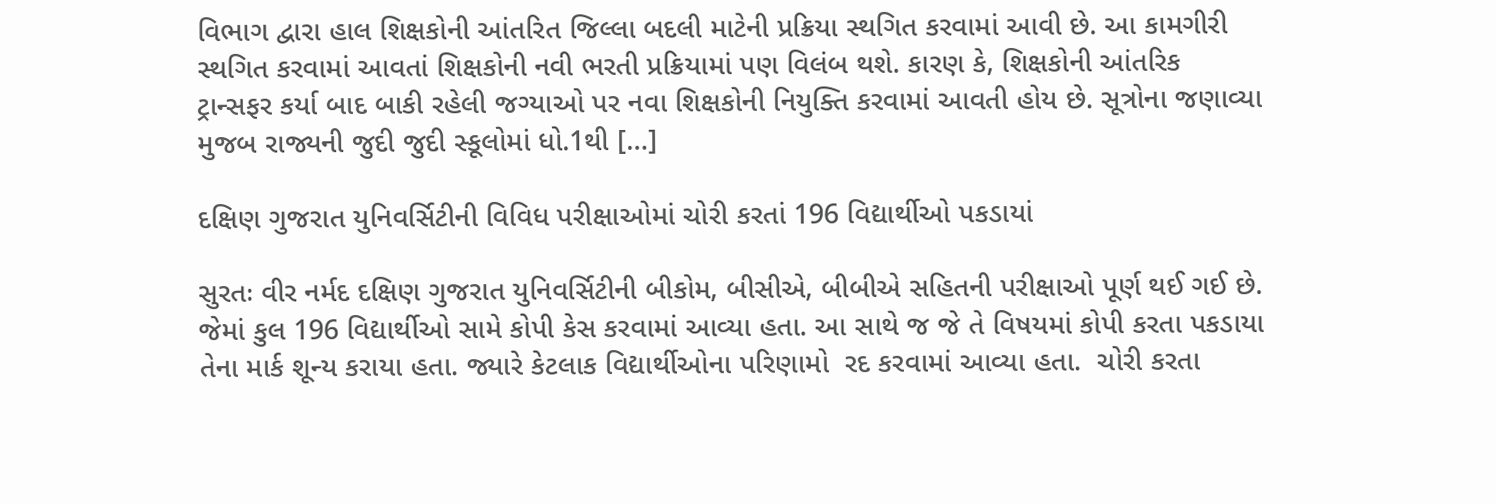વિભાગ દ્વારા હાલ શિક્ષકોની આંતરિત જિલ્લા બદલી માટેની પ્રક્રિયા સ્થગિત કરવામાં આવી છે. આ કામગીરી સ્થગિત કરવામાં આવતાં શિક્ષકોની નવી ભરતી પ્રક્રિયામાં પણ વિલંબ થશે. કારણ કે, શિક્ષકોની આંતરિક ટ્રાન્સફર કર્યા બાદ બાકી રહેલી જગ્યાઓ પર નવા શિક્ષકોની નિયુક્તિ કરવામાં આવતી હોય છે. સૂત્રોના જણાવ્યા મુજબ રાજ્યની જુદી જુદી સ્કૂલોમાં ધો.1થી […]

દક્ષિણ ગુજરાત યુનિવર્સિટીની વિવિધ પરીક્ષાઓમાં ચોરી કરતાં 196 વિદ્યાર્થીઓ પકડાયાં

સુરતઃ વીર નર્મદ દક્ષિણ ગુજરાત યુનિવર્સિટીની બીકોમ, બીસીએ, બીબીએ સહિતની પરીક્ષાઓ પૂર્ણ થઈ ગઈ છે. જેમાં કુલ 196 વિદ્યાર્થીઓ સામે કોપી કેસ કરવામાં આવ્યા હતા. આ સાથે જ જે તે વિષયમાં કોપી કરતા પકડાયા તેના માર્ક શૂન્ય કરાયા હતા. જ્યારે કેટલાક વિદ્યાર્થીઓના પરિણામો  રદ કરવામાં આવ્યા હતા.  ચોરી કરતા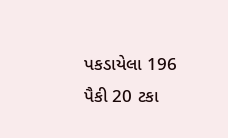પકડાયેલા 196 પૈકી 20 ટકા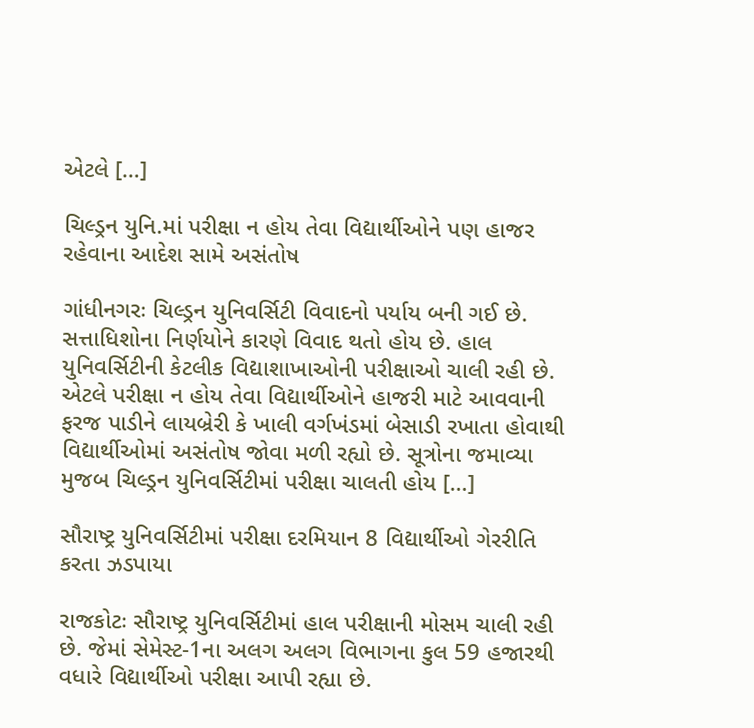એટલે […]

ચિલ્ડ્રન યુનિ.માં પરીક્ષા ન હોય તેવા વિદ્યાર્થીઓને પણ હાજર રહેવાના આદેશ સામે અસંતોષ

ગાંધીનગરઃ ચિલ્ડ્રન યુનિવર્સિટી વિવાદનો પર્યાય બની ગઈ છે. સત્તાધિશોના નિર્ણયોને કારણે વિવાદ થતો હોય છે. હાલ યુનિવર્સિટીની કેટલીક વિદ્યાશાખાઓની પરીક્ષાઓ ચાલી રહી છે. એટલે પરીક્ષા ન હોય તેવા વિદ્યાર્થીઓને હાજરી માટે આવવાની ફરજ પાડીને લાયબ્રેરી કે ખાલી વર્ગખંડમાં બેસાડી રખાતા હોવાથી વિદ્યાર્થીઓમાં અસંતોષ જોવા મળી રહ્યો છે. સૂત્રોના જમાવ્યા મુજબ ચિલ્ડ્રન યુનિવર્સિટીમાં પરીક્ષા ચાલતી હોય […]

સૌરાષ્ટ્ર યુનિવર્સિટીમાં પરીક્ષા દરમિયાન 8 વિદ્યાર્થીઓ ગેરરીતિ કરતા ઝડપાયા

રાજકોટઃ સૌરાષ્ટ્ર યુનિવર્સિટીમાં હાલ પરીક્ષાની મોસમ ચાલી રહી છે. જેમાં સેમેસ્ટ-1ના અલગ અલગ વિભાગના કુલ 59 હજારથી વધારે વિદ્યાર્થીઓ પરીક્ષા આપી રહ્યા છે.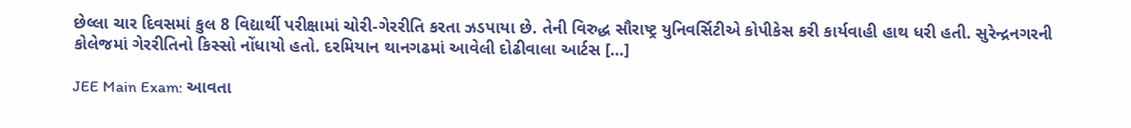છેલ્લા ચાર દિવસમાં કુલ 8 વિદ્યાર્થી પરીક્ષામાં ચોરી-ગેરરીતિ કરતા ઝડપાયા છે. તેની વિરુદ્ધ સૌરાષ્ટ્ર યુનિવર્સિટીએ કોપીકેસ કરી કાર્યવાહી હાથ ધરી હતી. સુરેન્દ્રનગરની કોલેજમાં ગેરરીતિનો કિસ્સો નોંધાયો હતો. દરમિયાન થાનગઢમાં આવેલી દોઢીવાલા આર્ટસ […]

JEE Main Exam: આવતા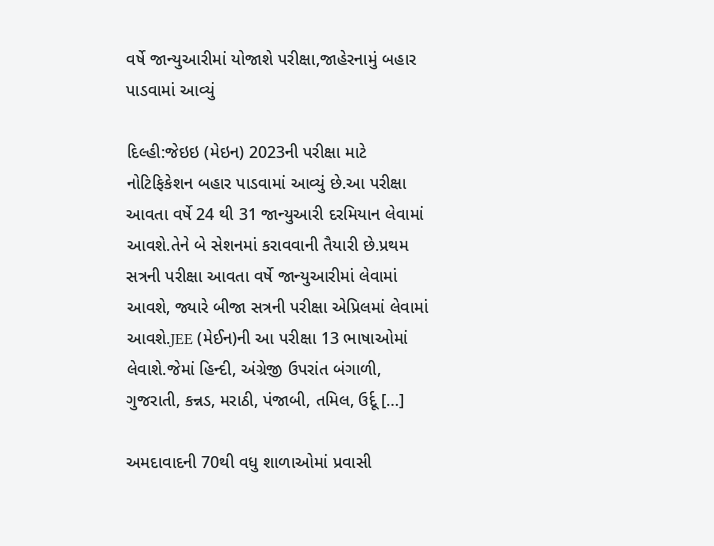વર્ષે જાન્યુઆરીમાં યોજાશે પરીક્ષા,જાહેરનામું બહાર પાડવામાં આવ્યું

દિલ્હી:જેઇઇ (મેઇન) 2023ની પરીક્ષા માટે નોટિફિકેશન બહાર પાડવામાં આવ્યું છે.આ પરીક્ષા આવતા વર્ષે 24 થી 31 જાન્યુઆરી દરમિયાન લેવામાં આવશે.તેને બે સેશનમાં કરાવવાની તૈયારી છે.પ્રથમ સત્રની પરીક્ષા આવતા વર્ષે જાન્યુઆરીમાં લેવામાં આવશે, જ્યારે બીજા સત્રની પરીક્ષા એપ્રિલમાં લેવામાં આવશે.JEE (મેઈન)ની આ પરીક્ષા 13 ભાષાઓમાં લેવાશે.જેમાં હિન્દી, અંગ્રેજી ઉપરાંત બંગાળી, ગુજરાતી, કન્નડ, મરાઠી, પંજાબી, તમિલ, ઉર્દૂ […]

અમદાવાદની 70થી વધુ શાળાઓમાં પ્રવાસી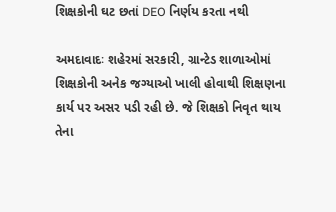શિક્ષકોની ઘટ છતાં DEO નિર્ણય કરતા નથી

અમદાવાદઃ શહેરમાં સરકારી, ગ્રાન્ટેડ શાળાઓમાં શિક્ષકોની અનેક જગ્યાઓ ખાલી હોવાથી શિક્ષણના કાર્ય પર અસર પડી રહી છે. જે શિક્ષકો નિવૃત થાય તેના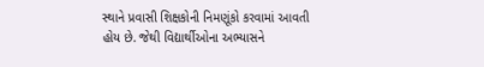સ્થાને પ્રવાસી શિક્ષકોની નિમણૂંકો કરવામાં આવતી હોય છે. જેથી વિદ્યાર્થીઓના અભ્યાસને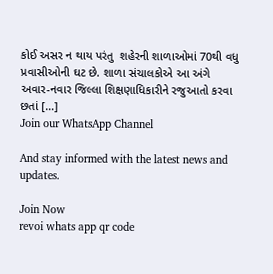કોઈ અસર ન થાય પરંતુ  શહેરની શાળાઓમાં 70થી વધુ પ્રવાસીઓની ઘટ છે. શાળા સંચાલકોએ આ અંગે અવાર-નવાર જિલ્લા શિક્ષણાધિકારીને રજુઆતો કરવા છતાં […]
Join our WhatsApp Channel

And stay informed with the latest news and updates.

Join Now
revoi whats app qr code